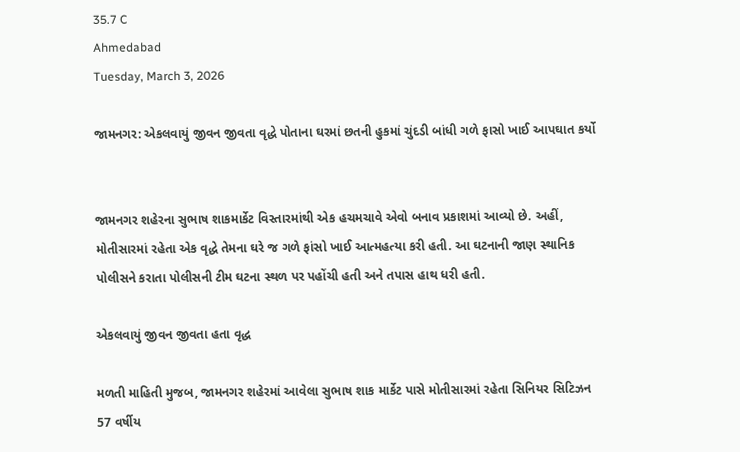35.7 C
Ahmedabad
Tuesday, March 3, 2026

જામનગર: એકલવાયું જીવન જીવતા વૃદ્ધે પોતાના ઘરમાં છતની હુકમાં ચુંદડી બાંધી ગળે ફાસો ખાઈ આપઘાત કર્યો


જામનગર શહેરના સુભાષ શાકમાર્કેટ વિસ્તારમાંથી એક હચમચાવે એવો બનાવ પ્રકાશમાં આવ્યો છે. અહીં, મોતીસારમાં રહેતા એક વૃદ્ધે તેમના ઘરે જ ગળે ફાંસો ખાઈ આત્મહત્યા કરી હતી. આ ઘટનાની જાણ સ્થાનિક પોલીસને કરાતા પોલીસની ટીમ ઘટના સ્થળ પર પહોંચી હતી અને તપાસ હાથ ધરી હતી.

એકલવાયું જીવન જીવતા હતા વૃદ્ધ

મળતી માહિતી મુજબ, જામનગર શહેરમાં આવેલા સુભાષ શાક માર્કેટ પાસે મોતીસારમાં રહેતા સિનિયર સિટિઝન 57 વર્ષીય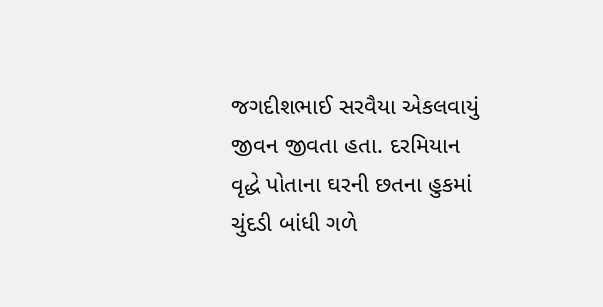જગદીશભાઈ સરવૈયા એકલવાયું જીવન જીવતા હતા. દરમિયાન વૃદ્ધે પોતાના ઘરની છતના હુકમાં ચુંદડી બાંધી ગળે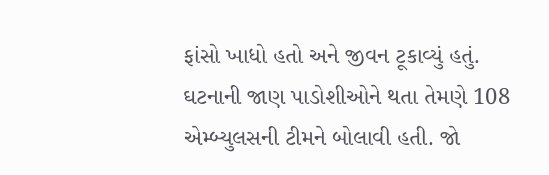ફાંસો ખાધો હતો અને જીવન ટૂકાવ્યું હતું. ઘટનાની જાણ પાડોશીઓને થતા તેમણે 108 એમ્બ્યુલસની ટીમને બોલાવી હતી. જો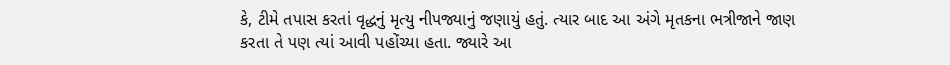કે, ટીમે તપાસ કરતાં વૃદ્ધનું મૃત્યુ નીપજ્યાનું જણાયું હતું. ત્યાર બાદ આ અંગે મૃતકના ભત્રીજાને જાણ કરતા તે પણ ત્યાં આવી પહોંચ્યા હતા. જ્યારે આ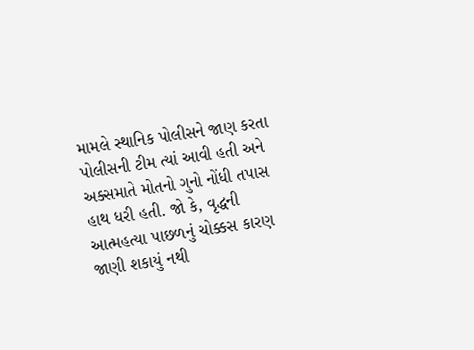મામલે સ્થાનિક પોલીસને જાણ કરતા પોલીસની ટીમ ત્યાં આવી હતી અને અક્સમાતે મોતનો ગુનો નોંધી તપાસ હાથ ધરી હતી. જો કે, વૃદ્ધની આત્મહત્યા પાછળનું ચોક્કસ કારણ જાણી શકાયું નથી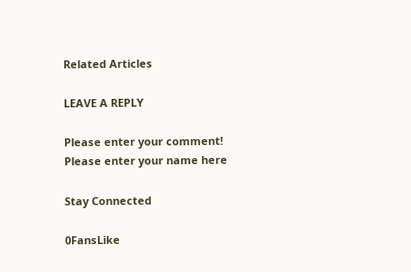Related Articles

LEAVE A REPLY

Please enter your comment!
Please enter your name here

Stay Connected

0FansLike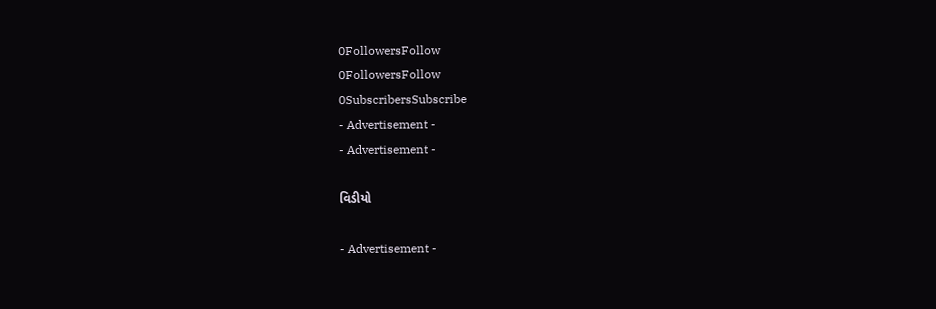0FollowersFollow
0FollowersFollow
0SubscribersSubscribe
- Advertisement -
- Advertisement -

વિડીયો

- Advertisement -